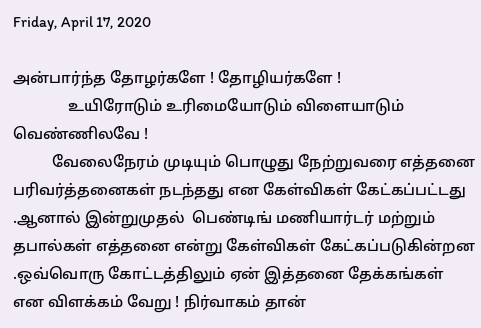Friday, April 17, 2020

அன்பார்ந்த தோழர்களே ! தோழியர்களே !
              உயிரோடும் உரிமையோடும் விளையாடும்  வெண்ணிலவே !
          வேலைநேரம் முடியும் பொழுது நேற்றுவரை எத்தனை பரிவர்த்தனைகள் நடந்தது என கேள்விகள் கேட்கப்பட்டது .ஆனால் இன்றுமுதல்  பெண்டிங் மணியார்டர் மற்றும் தபால்கள் எத்தனை என்று கேள்விகள் கேட்கப்படுகின்றன .ஒவ்வொரு கோட்டத்திலும் ஏன் இத்தனை தேக்கங்கள் என விளக்கம் வேறு ! நிர்வாகம் தான்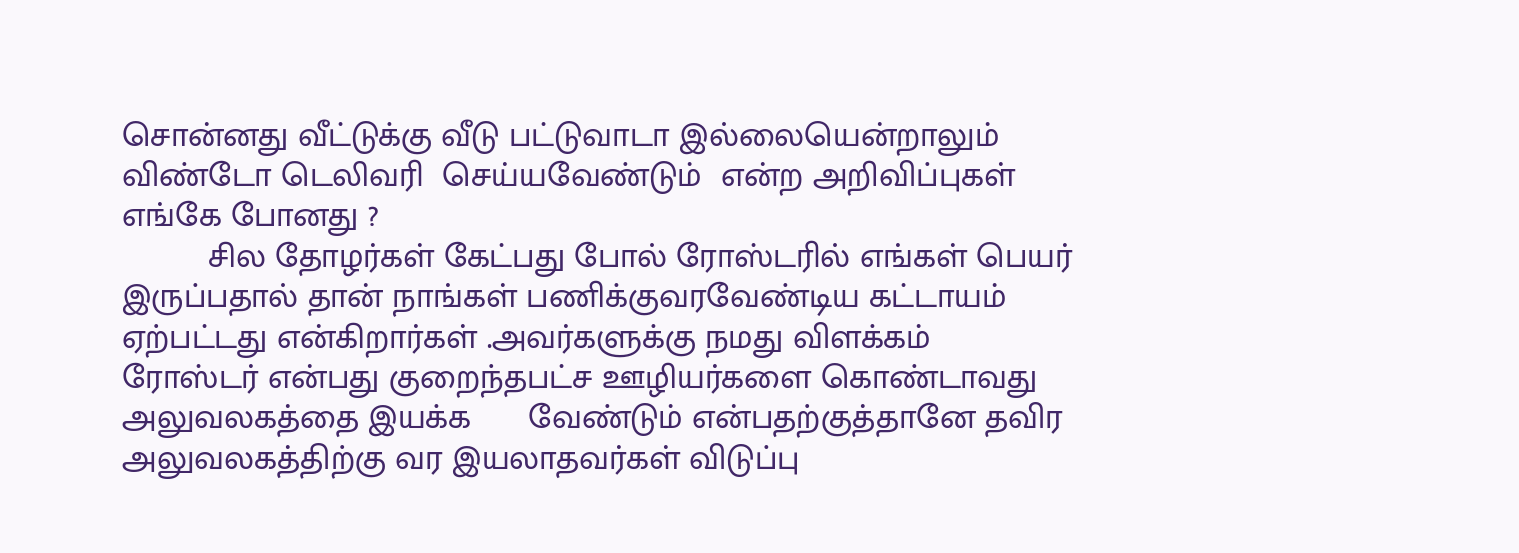சொன்னது வீட்டுக்கு வீடு பட்டுவாடா இல்லையென்றாலும் விண்டோ டெலிவரி  செய்யவேண்டும்  என்ற அறிவிப்புகள் எங்கே போனது ?
         சில தோழர்கள் கேட்பது போல் ரோஸ்டரில் எங்கள் பெயர் இருப்பதால் தான் நாங்கள் பணிக்குவரவேண்டிய கட்டாயம்     ஏற்பட்டது என்கிறார்கள் .அவர்களுக்கு நமது விளக்கம்
ரோஸ்டர் என்பது குறைந்தபட்ச ஊழியர்களை கொண்டாவது அலுவலகத்தை இயக்க      வேண்டும் என்பதற்குத்தானே தவிர
அலுவலகத்திற்கு வர இயலாதவர்கள் விடுப்பு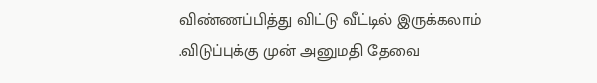விண்ணப்பித்து விட்டு வீட்டில் இருக்கலாம் .விடுப்புக்கு முன் அனுமதி தேவை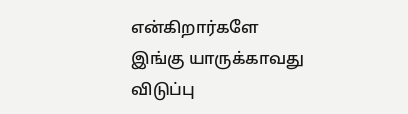என்கிறார்களே இங்கு யாருக்காவது விடுப்பு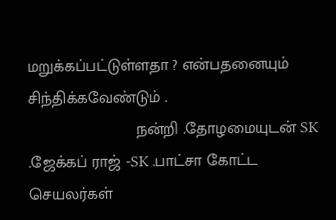மறுக்கப்பட்டுள்ளதா ? என்பதனையும் சிந்திக்கவேண்டும் .
                        நன்றி .தோழமையுடன் SK .ஜேக்கப் ராஜ் -SK .பாட்சா கோட்ட செயலர்கள்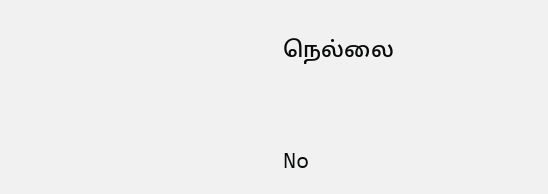நெல்லை


No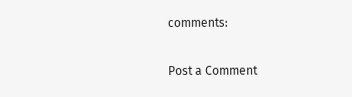comments:

Post a Comment